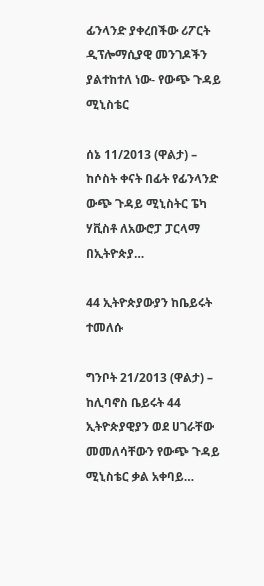ፊንላንድ ያቀረበችው ሪፖርት ዲፕሎማሲያዊ መንገዶችን ያልተከተለ ነው- የውጭ ጉዳይ ሚኒስቴር

ሰኔ 11/2013 (ዋልታ) – ከሶስት ቀናት በፊት የፊንላንድ ውጭ ጉዳይ ሚኒስትር ፔካ ሃቪስቶ ለአውሮፓ ፓርላማ በኢትዮጵያ…

44 ኢትዮጵያውያን ከቤይሩት ተመለሱ

ግንቦት 21/2013 (ዋልታ) – ከሊባኖስ ቤይሩት 44 ኢትዮጵያዊያን ወደ ሀገራቸው መመለሳቸውን የውጭ ጉዳይ ሚኒስቴር ቃል አቀባይ…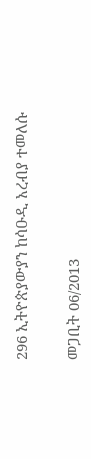296 ኢትዮጵያውያን ከሳዑዲ አረብያ ተመለሱ

መጋቢት 06/2013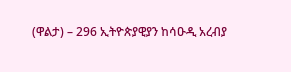(ዋልታ) – 296 ኢትዮጵያዊያን ከሳዑዲ አረብያ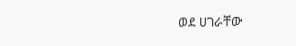ወደ ሀገራቸው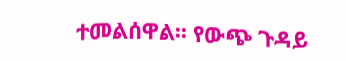ተመልሰዋል፡፡ የውጭ ጉዳይ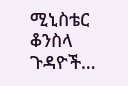ሚኒስቴር ቆንስላ ጉዳዮች…